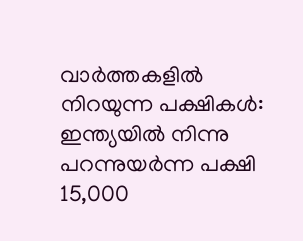വാർത്തകളിൽ നിറയുന്ന പക്ഷികൾ: ഇന്ത്യയിൽ നിന്നു പറന്നുയർന്ന പക്ഷി 15,000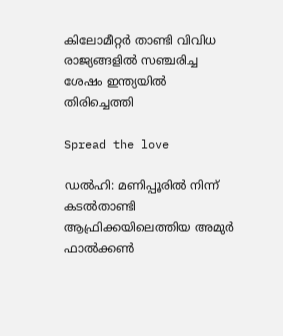കിലോമീറ്റർ താണ്ടി വിവിധ രാജ്യങ്ങളിൽ സഞ്ചരിച്ച ശേഷം ഇന്ത്യയിൽ തിരിച്ചെത്തി

Spread the love

ഡൽഹി: മണിപ്പൂരില്‍ നിന്ന് കടല്‍താണ്ടി ആഫ്രിക്കയിലെത്തിയ അമുർ ഫാല്‍ക്കണ്‍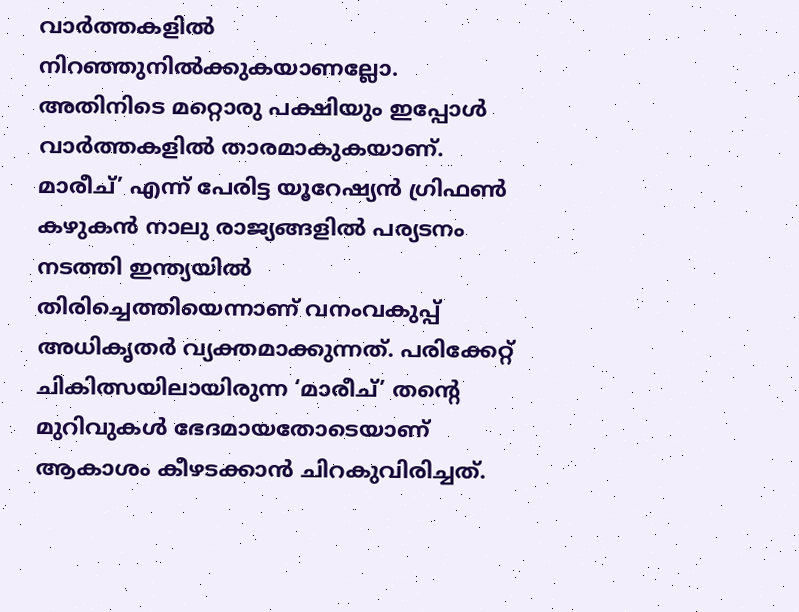വാർത്തകളില്‍ നിറഞ്ഞുനില്‍ക്കുകയാണല്ലോ. അതിനിടെ മറ്റൊരു പക്ഷിയും ഇപ്പോള്‍ വാർത്തകളില്‍ താരമാകുകയാണ്.
മാരീച്’ എന്ന് പേരിട്ട യൂറേഷ്യൻ ഗ്രിഫണ്‍ കഴുകൻ നാലു രാജ്യങ്ങളില്‍ പര്യടനം നടത്തി ഇന്ത്യയില്‍ തിരിച്ചെത്തിയെന്നാണ് വനംവകുപ്പ് അധികൃതർ വ്യക്തമാക്കുന്നത്. പരിക്കേറ്റ് ചികിത്സയിലായിരുന്ന ‘മാരീച്’ തന്റെ മുറിവുകള്‍ ഭേദമായതോടെയാണ് ആകാശം കീഴടക്കാൻ ചിറകുവിരിച്ചത്.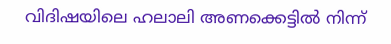വിദിഷയിലെ ഹലാലി അണക്കെട്ടില്‍ നിന്ന്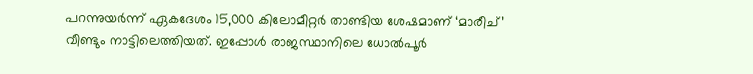പറന്നുയർന്ന് ഏകദേശം 15,000 കിലോമീറ്റർ താണ്ടിയ ശേഷമാണ് ‘മാരീച്’ വീണ്ടും നാട്ടിലെത്തിയത്. ഇപ്പോള്‍ രാജസ്ഥാനിലെ ധോല്‍പൂർ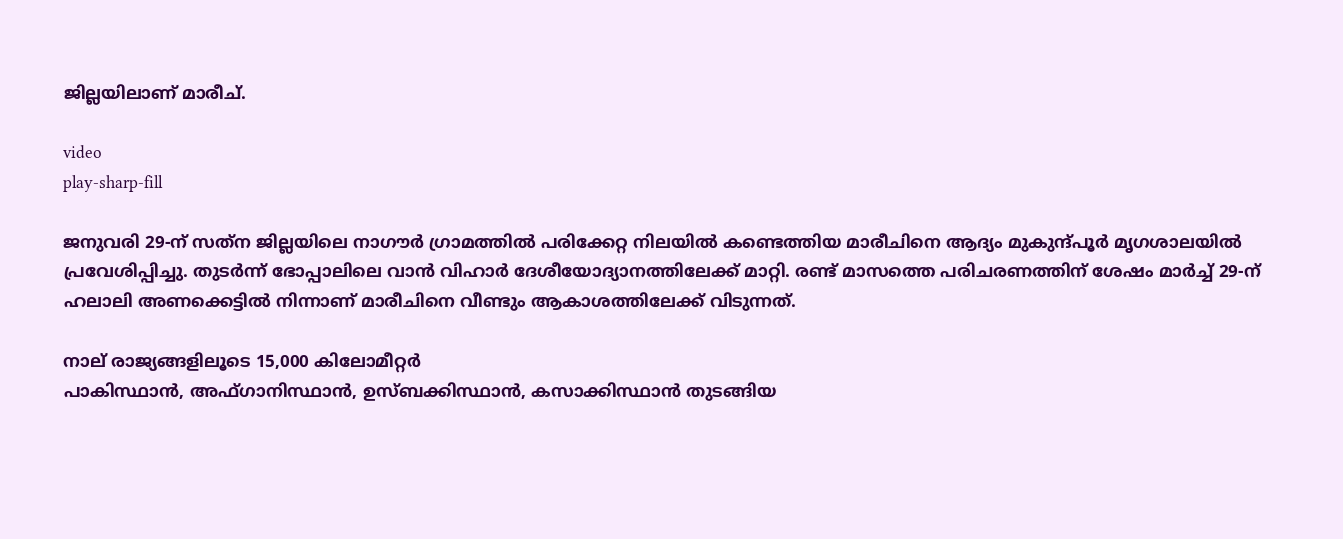ജില്ലയിലാണ് മാരീച്.

video
play-sharp-fill

ജനുവരി 29-ന് സത്‌ന ജില്ലയിലെ നാഗൗർ ഗ്രാമത്തില്‍ പരിക്കേറ്റ നിലയില്‍ കണ്ടെത്തിയ മാരീചിനെ ആദ്യം മുകുന്ദ്‌പൂർ മൃഗശാലയില്‍ പ്രവേശിപ്പിച്ചു. തുടർന്ന് ഭോപ്പാലിലെ വാൻ വിഹാർ ദേശീയോദ്യാനത്തിലേക്ക് മാറ്റി. രണ്ട് മാസത്തെ പരിചരണത്തിന് ശേഷം മാർച്ച്‌ 29-ന് ഹലാലി അണക്കെട്ടില്‍ നിന്നാണ് മാരീചിനെ വീണ്ടും ആകാശത്തിലേക്ക് വിടുന്നത്.

നാല് രാജ്യങ്ങളിലൂടെ 15,000 കിലോമീറ്റർ
പാകിസ്ഥാൻ, അഫ്ഗാനിസ്ഥാൻ, ഉസ്ബക്കിസ്ഥാൻ, കസാക്കിസ്ഥാൻ തുടങ്ങിയ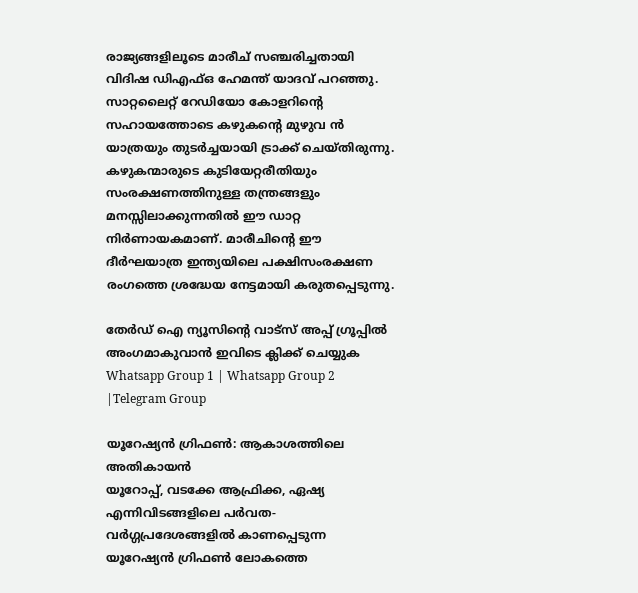രാജ്യങ്ങളിലൂടെ മാരീച് സഞ്ചരിച്ചതായി വിദിഷ ഡിഎഫ്‌ഒ ഹേമന്ത് യാദവ് പറഞ്ഞു. സാറ്റലൈറ്റ് റേഡിയോ കോളറിന്റെ സഹായത്തോടെ കഴുകന്റെ മുഴുവ ൻ യാത്രയും തുടർച്ചയായി ട്രാക്ക് ചെയ്തിരുന്നു. കഴുകന്മാരുടെ കുടിയേറ്റരീതിയും സംരക്ഷണത്തിനുള്ള തന്ത്രങ്ങളും മനസ്സിലാക്കുന്നതില്‍ ഈ ഡാറ്റ നിർണായകമാണ്. മാരീചിന്റെ ഈ ദീർഘയാത്ര ഇന്ത്യയിലെ പക്ഷിസംരക്ഷണ രംഗത്തെ ശ്രദ്ധേയ നേട്ടമായി കരുതപ്പെടുന്നു.

തേർഡ് ഐ ന്യൂസിന്റെ വാട്സ് അപ്പ് ഗ്രൂപ്പിൽ അംഗമാകുവാൻ ഇവിടെ ക്ലിക്ക് ചെയ്യുക
Whatsapp Group 1 | Whatsapp Group 2 |Telegram Group

യൂറേഷ്യൻ ഗ്രിഫണ്‍: ആകാശത്തിലെ അതികായൻ
യൂറോപ്പ്, വടക്കേ ആഫ്രിക്ക, ഏഷ്യ എന്നിവിടങ്ങളിലെ പർവത-വർഗ്ഗപ്രദേശങ്ങളില്‍ കാണപ്പെടുന്ന യൂറേഷ്യൻ ഗ്രിഫണ്‍ ലോകത്തെ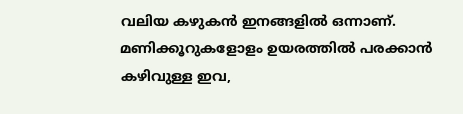വലിയ കഴുകൻ ഇനങ്ങളില്‍ ഒന്നാണ്. മണിക്കൂറുകളോളം ഉയരത്തില്‍ പരക്കാൻ കഴിവുള്ള ഇവ,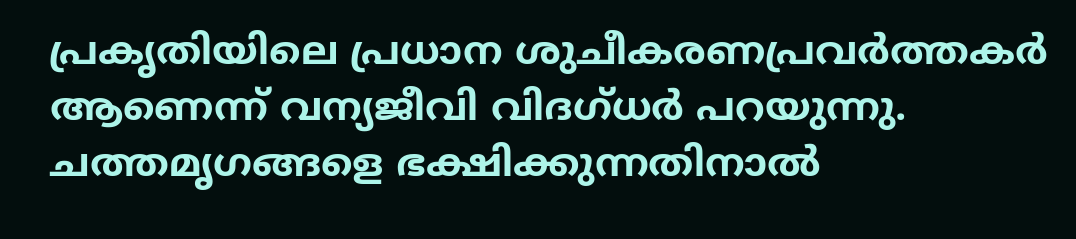പ്രകൃതിയിലെ പ്രധാന ശുചീകരണപ്രവർത്തകർ ആണെന്ന് വന്യജീവി വിദഗ്ധർ പറയുന്നു. ചത്തമൃഗങ്ങളെ ഭക്ഷിക്കുന്നതിനാല്‍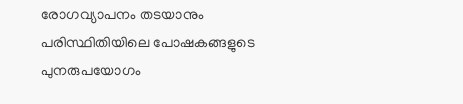രോഗവ്യാപനം തടയാനും പരിസ്ഥിതിയിലെ പോഷകങ്ങളുടെ പുനരുപയോഗം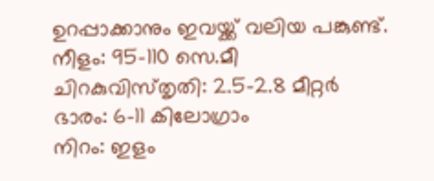ഉറപ്പാക്കാനും ഇവയ്ക്ക് വലിയ പങ്കുണ്ട്.
നീളം: 95-110 സെ.മീ
ചിറകുവിസ്‌തൃതി: 2.5-2.8 മീറ്റർ
ഭാരം: 6-11 കിലോഗ്രാം
നിറം: ഇളം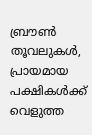ബ്രൗണ്‍ തൂവലുകള്‍, പ്രായമായ പക്ഷികള്‍ക്ക് വെളുത്ത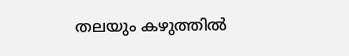തലയും കഴുത്തില്‍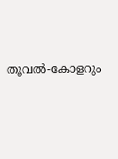തൂവല്‍-കോളറും